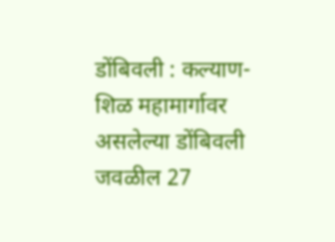डोंबिवली : कल्याण-शिळ महामार्गावर असलेल्या डोंबिवली जवळील 27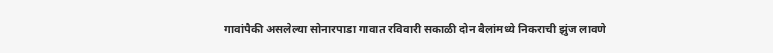गावांपैकी असलेल्या सोनारपाडा गावात रविवारी सकाळी दोन बैलांमध्ये निकराची झुंज लावणे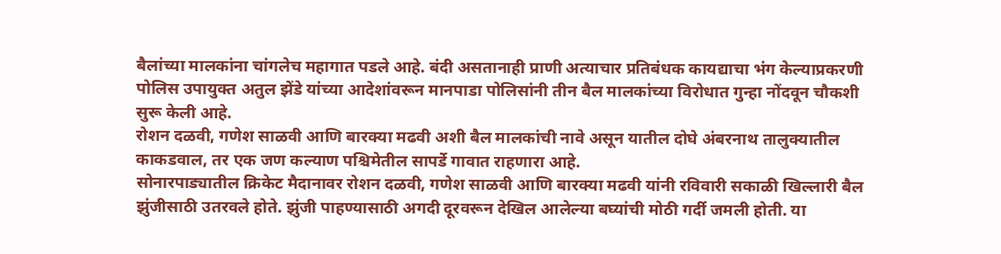बैलांच्या मालकांना चांगलेच महागात पडले आहे. बंदी असतानाही प्राणी अत्याचार प्रतिबंधक कायद्याचा भंग केल्याप्रकरणी पोलिस उपायुक्त अतुल झेंडे यांच्या आदेशांवरून मानपाडा पोलिसांनी तीन बैल मालकांच्या विरोधात गुन्हा नोंदवून चौकशी सुरू केली आहे.
रोशन दळवी, गणेश साळवी आणि बारक्या मढवी अशी बैल मालकांची नावे असून यातील दोघे अंबरनाथ तालुक्यातील काकडवाल, तर एक जण कल्याण पश्चिमेतील सापर्डे गावात राहणारा आहे.
सोनारपाड्यातील क्रिकेट मैदानावर रोशन दळवी, गणेश साळवी आणि बारक्या मढवी यांनी रविवारी सकाळी खिल्लारी बैल झुंजीसाठी उतरवले होते. झुंजी पाहण्यासाठी अगदी दूरवरून देखिल आलेल्या बघ्यांची मोठी गर्दी जमली होती. या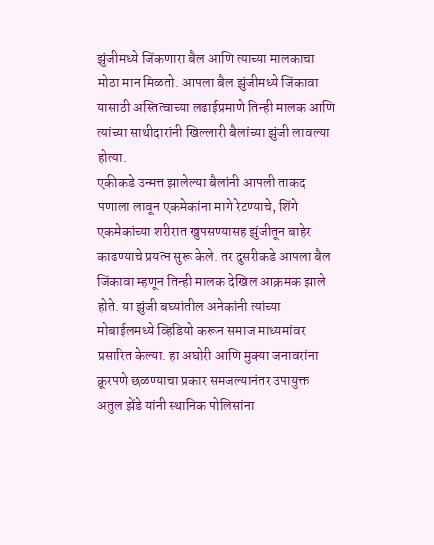झुंजीमध्ये जिंकणारा बैल आणि त्याच्या मालकाचा मोठा मान मिळतो. आपला बैल झुंजीमध्ये जिंकावा यासाठी अस्तित्वाच्या लढाईप्रमाणे तिन्ही मालक आणि त्यांच्या साथीदारांनी खिल्लारी बैलांच्या झुंजी लावल्या होत्या.
एकीकडे उन्मत्त झालेल्या बैलांनी आपली ताकद पणाला लावून एकमेकांना मागे रेटण्याचे, शिंगे एकमेकांच्या शरीरात खुपसण्यासह झुंजीतून बाहेर काढण्याचे प्रयत्न सुरू केले. तर दुसरीकडे आपला बैल जिंकावा म्हणून तिन्ही मालक देखिल आक्रमक झाले होते. या झुंजी बघ्यांतील अनेकांनी त्यांच्या मोबाईलमध्ये व्हिडियो करून समाज माध्यमांवर प्रसारित केल्या. हा अघोरी आणि मुक्या जनावरांना क्रूरपणे छळण्याचा प्रकार समजल्यानंतर उपायुक्त अतुल झेंडे यांनी स्थानिक पोलिसांना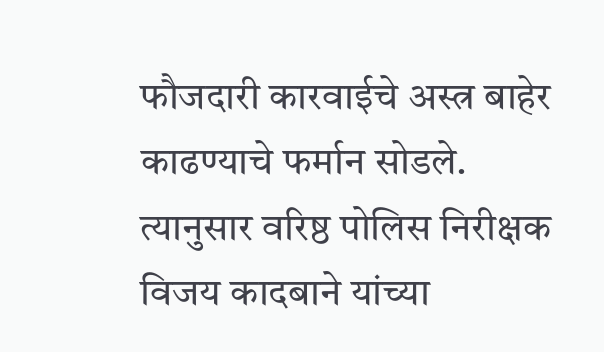फौजदारी कारवाईचे अस्त्र बाहेर काढण्याचे फर्मान सोडले. त्यानुसार वरिष्ठ पोलिस निरीक्षक विजय कादबाने यांच्या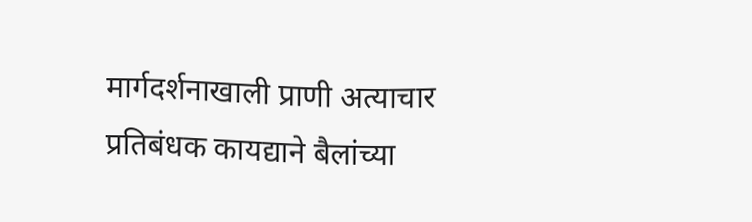मार्गदर्शनाखाली प्राणी अत्याचार प्रतिबंधक कायद्याने बैलांच्या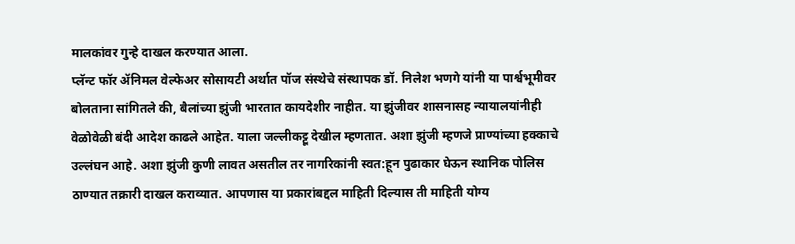मालकांवर गुन्हे दाखल करण्यात आला.
प्लॅन्ट फॉर ॲनिमल वेल्फेअर सोसायटी अर्थात पॉज संस्थेचे संस्थापक डॉ. निलेश भणगे यांनी या पार्श्वभूमीवर बोलताना सांगितले की, बैलांच्या झुंजी भारतात कायदेशीर नाहीत. या झुंजीवर शासनासह न्यायालयांनीही वेळोवेळी बंदी आदेश काढले आहेत. याला जल्लीकट्टू देखील म्हणतात. अशा झुंजी म्हणजे प्राण्यांच्या हक्काचे उल्लंघन आहे. अशा झुंजी कुणी लावत असतील तर नागरिकांनी स्वत:हून पुढाकार घेऊन स्थानिक पोलिस ठाण्यात तक्रारी दाखल कराव्यात. आपणास या प्रकारांबद्दल माहिती दिल्यास ती माहिती योग्य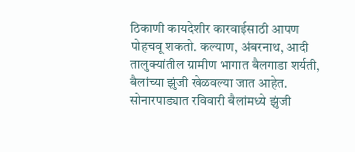ठिकाणी कायदेशीर कारवाईसाठी आपण पोहचवू शकतो. कल्याण, अंबरनाथ, आदी तालुक्यांतील ग्रामीण भागात बैलगाडा शर्यती, बैलांच्या झुंजी खेळवल्या जात आहेत.
सोनारपाड्यात रविवारी बैलांमध्ये झुंजी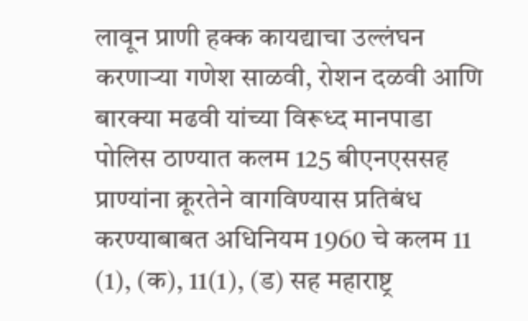लावून प्राणी हक्क कायद्याचा उल्लंघन करणाऱ्या गणेश साळवी, रोशन दळवी आणि बारक्या मढवी यांच्या विरूध्द मानपाडा पोलिस ठाण्यात कलम 125 बीएनएससह प्राण्यांना क्रूरतेने वागविण्यास प्रतिबंध करण्याबाबत अधिनियम 1960 चे कलम 11 (1), (क), 11(1), (ड) सह महाराष्ट्र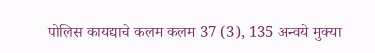पोलिस कायद्याचे कलम कलम 37 (3), 135 अन्वये मुक्या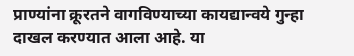प्राण्यांना क्रूरतने वागविण्याच्या कायद्यान्वये गुन्हा दाखल करण्यात आला आहे. या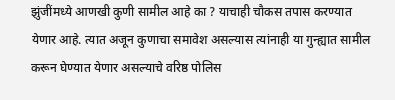झुंजींमध्ये आणखी कुणी सामील आहे का ? याचाही चौकस तपास करण्यात येणार आहे. त्यात अजून कुणाचा समावेश असल्यास त्यांनाही या गुन्ह्यात सामील करून घेण्यात येणार असल्याचे वरिष्ठ पोलिस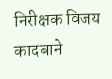निरीक्षक विजय कादबाने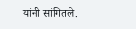यांनी सांगितले.